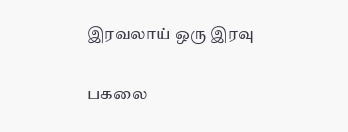இரவலாய் ஒரு இரவு

பகலை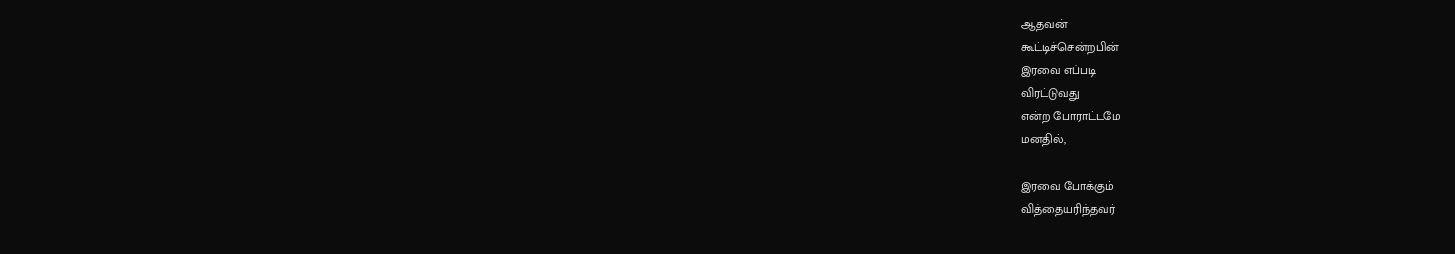ஆதவன்
கூட்டிச்சென்றபின்
இரவை எப்படி
விரட்டுவது
என்ற போராட்டமே
மனதில்,

இரவை போக்கும்
வித்தையரிந்தவர்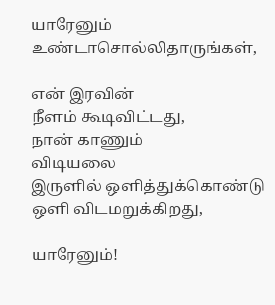யாரேனும்
உண்டாசொல்லிதாருங்கள்,

என் இரவின்
நீளம் கூடிவிட்டது,
நான் காணும்
விடியலை
இருளில் ஒளித்துக்கொண்டு
ஒளி விடமறுக்கிறது,

யாரேனும்!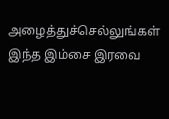அழைத்துச்செல்லுங்கள்
இந்த இம்சை இரவை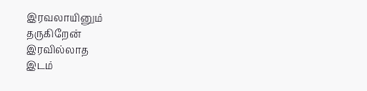இரவலாயினும்
தருகிறேன்
இரவில்லாத
இடம்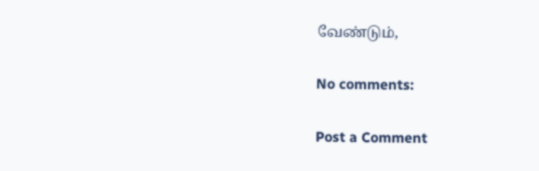வேண்டும்,

No comments:

Post a Comment